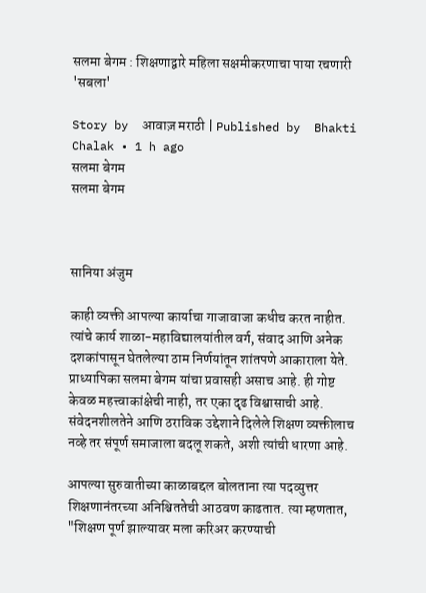सलमा बेगम : शिक्षणाद्वारे महिला सक्षमीकरणाचा पाया रचणारी 'सबला'

Story by  आवाज़ मराठी | Published by  Bhakti Chalak • 1 h ago
सलमा बेगम
सलमा बेगम



सानिया अंजुम

काही व्यक्ती आपल्या कार्याचा गाजावाजा कधीच करत नाहीत. त्यांचे कार्य शाळा-महाविद्यालयांतील वर्ग, संवाद आणि अनेक दशकांपासून घेतलेल्या ठाम निर्णयांतून शांतपणे आकाराला येते. प्राध्यापिका सलमा बेगम यांचा प्रवासही असाच आहे. ही गोष्ट केवळ महत्त्वाकांक्षेची नाही, तर एका दृढ विश्वासाची आहे. संवेदनशीलतेने आणि ठराविक उद्देशाने दिलेले शिक्षण व्यक्तीलाच नव्हे तर संपूर्ण समाजाला बदलू शकते, अशी त्यांची धारणा आहे.

आपल्या सुरुवातीच्या काळाबद्दल बोलताना त्या पदव्युत्तर शिक्षणानंतरच्या अनिश्चिततेची आठवण काढतात. त्या म्हणतात, "शिक्षण पूर्ण झाल्यावर मला करिअर करण्याची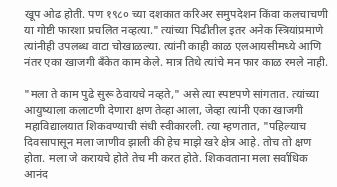खूप ओढ होती. पण १९८० च्या दशकात करिअर समुपदेशन किंवा कलचाचणी या गोष्टी फारशा प्रचलित नव्हत्या." त्यांच्या पिढीतील इतर अनेक स्त्रियांप्रमाणे त्यांनीही उपलब्ध वाटा चोखाळल्या. त्यांनी काही काळ एलआयसीमध्ये आणि नंतर एका खाजगी बँकेत काम केले. मात्र तिथे त्यांचे मन फार काळ रमले नाही.

"मला ते काम पुढे सुरू ठेवायचे नव्हते," असे त्या स्पष्टपणे सांगतात. त्यांच्या आयुष्याला कलाटणी देणारा क्षण तेव्हा आला, जेव्हा त्यांनी एका खाजगी महाविद्यालयात शिकवण्याची संधी स्वीकारली. त्या म्हणतात, "पहिल्याच दिवसापासून मला जाणीव झाली की हेच माझे खरे क्षेत्र आहे. तोच तो क्षण होता. मला जे करायचे होते तेच मी करत होते. शिकवताना मला सर्वाधिक आनंद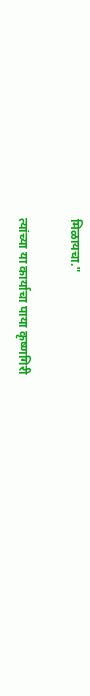मिळायचा."

त्यांच्या या कार्याचा पाया कृष्णगिरी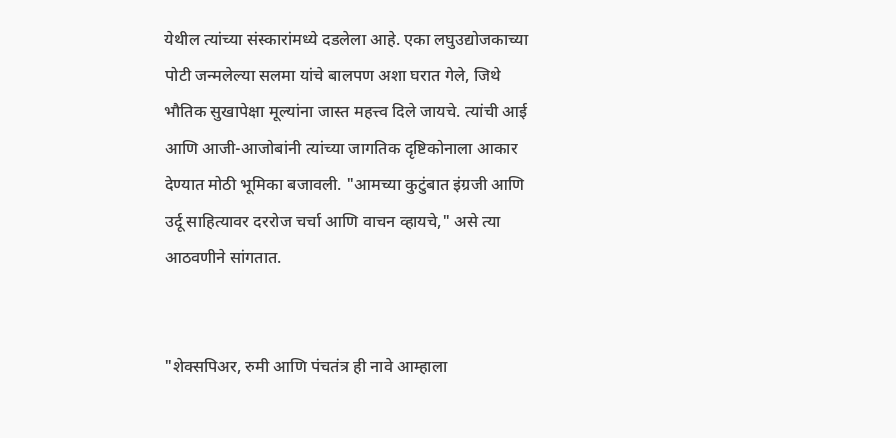येथील त्यांच्या संस्कारांमध्ये दडलेला आहे. एका लघुउद्योजकाच्या पोटी जन्मलेल्या सलमा यांचे बालपण अशा घरात गेले, जिथे भौतिक सुखापेक्षा मूल्यांना जास्त महत्त्व दिले जायचे. त्यांची आई आणि आजी-आजोबांनी त्यांच्या जागतिक दृष्टिकोनाला आकार देण्यात मोठी भूमिका बजावली. "आमच्या कुटुंबात इंग्रजी आणि उर्दू साहित्यावर दररोज चर्चा आणि वाचन व्हायचे," असे त्या आठवणीने सांगतात.


"शेक्सपिअर, रुमी आणि पंचतंत्र ही नावे आम्हाला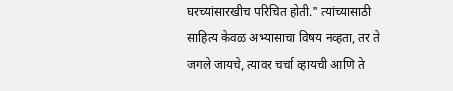घरच्यांसारखीच परिचित होती." त्यांच्यासाठी साहित्य केवळ अभ्यासाचा विषय नव्हता, तर ते जगले जायचे, त्यावर चर्चा व्हायची आणि ते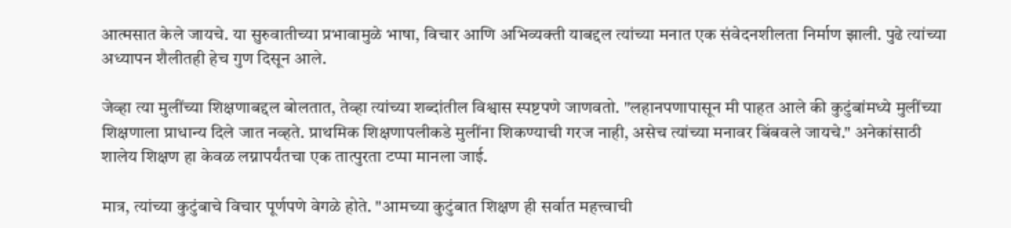आत्मसात केले जायचे. या सुरुवातीच्या प्रभावामुळे भाषा, विचार आणि अभिव्यक्ती याबद्दल त्यांच्या मनात एक संवेदनशीलता निर्माण झाली. पुढे त्यांच्या अध्यापन शैलीतही हेच गुण दिसून आले.

जेव्हा त्या मुलींच्या शिक्षणाबद्दल बोलतात, तेव्हा त्यांच्या शब्दांतील विश्वास स्पष्टपणे जाणवतो. "लहानपणापासून मी पाहत आले की कुटुंबांमध्ये मुलींच्या शिक्षणाला प्राधान्य दिले जात नव्हते. प्राथमिक शिक्षणापलीकडे मुलींना शिकण्याची गरज नाही, असेच त्यांच्या मनावर बिंबवले जायचे." अनेकांसाठी शालेय शिक्षण हा केवळ लग्नापर्यंतचा एक तात्पुरता टप्पा मानला जाई.

मात्र, त्यांच्या कुटुंबाचे विचार पूर्णपणे वेगळे होते. "आमच्या कुटुंबात शिक्षण ही सर्वात महत्त्वाची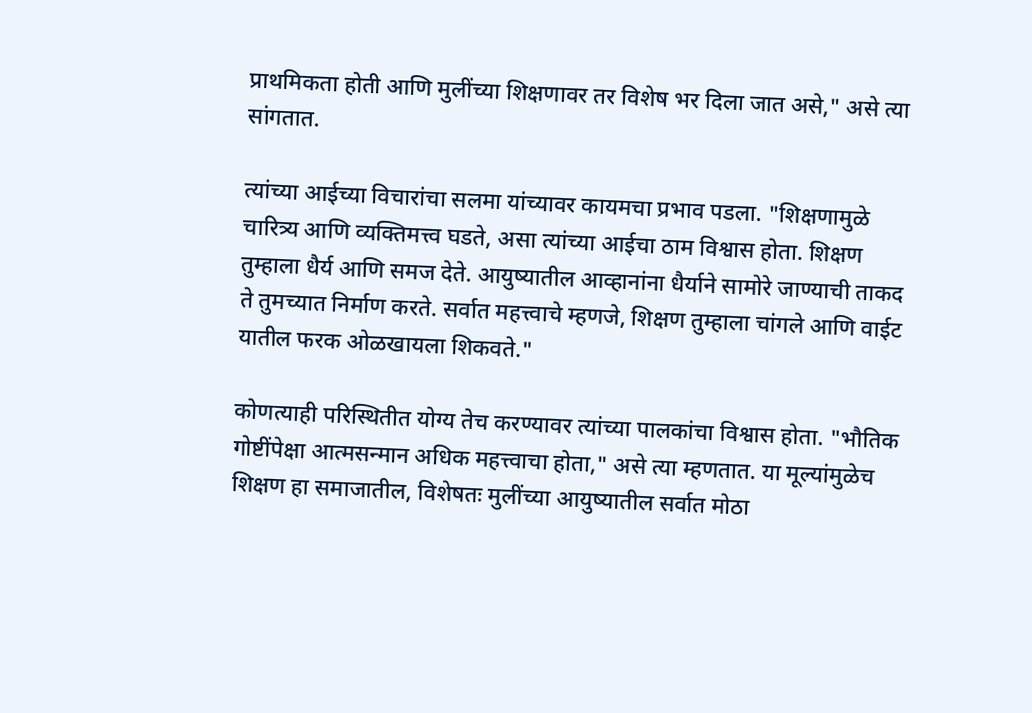प्राथमिकता होती आणि मुलींच्या शिक्षणावर तर विशेष भर दिला जात असे," असे त्या सांगतात.

त्यांच्या आईच्या विचारांचा सलमा यांच्यावर कायमचा प्रभाव पडला. "शिक्षणामुळे चारित्र्य आणि व्यक्तिमत्त्व घडते, असा त्यांच्या आईचा ठाम विश्वास होता. शिक्षण तुम्हाला धैर्य आणि समज देते. आयुष्यातील आव्हानांना धैर्याने सामोरे जाण्याची ताकद ते तुमच्यात निर्माण करते. सर्वात महत्त्वाचे म्हणजे, शिक्षण तुम्हाला चांगले आणि वाईट यातील फरक ओळखायला शिकवते."

कोणत्याही परिस्थितीत योग्य तेच करण्यावर त्यांच्या पालकांचा विश्वास होता. "भौतिक गोष्टींपेक्षा आत्मसन्मान अधिक महत्त्वाचा होता," असे त्या म्हणतात. या मूल्यांमुळेच शिक्षण हा समाजातील, विशेषतः मुलींच्या आयुष्यातील सर्वात मोठा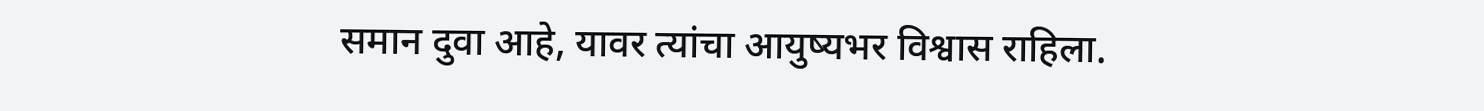समान दुवा आहे, यावर त्यांचा आयुष्यभर विश्वास राहिला.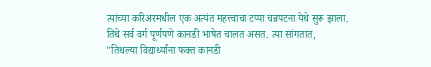त्यांच्या करिअरमधील एक अत्यंत महत्त्वाचा टप्पा चन्नपटना येथे सुरू झाला. तिथे सर्व वर्ग पूर्णपणे कानडी भाषेत चालत असत. त्या सांगतात, "तिथल्या विद्यार्थ्यांना फक्त कानडी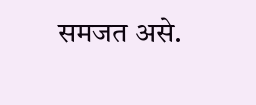समजत असे.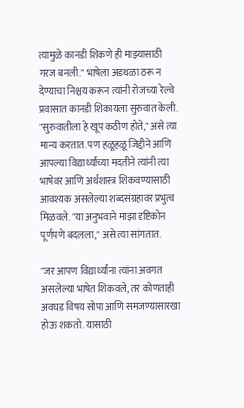त्यामुळे कानडी शिकणे ही माझ्यासाठी गरज बनली." भाषेला अडथळा ठरू न देण्याचा निश्चय करून त्यांनी रोजच्या रेल्वे प्रवासात कानडी शिकायला सुरुवात केली. "सुरुवातीला हे खूप कठीण होते," असे त्या मान्य करतात. पण हळूहळू जिद्दीने आणि आपल्या विद्यार्थ्यांच्या मदतीने त्यांनी त्या भाषेवर आणि अर्थशास्त्र शिकवण्यासाठी आवश्यक असलेल्या शब्दसंग्रहावर प्रभुत्व मिळवले. "या अनुभवाने माझा दृष्टिकोन पूर्णपणे बदलला," असे त्या सांगतात.

"जर आपण विद्यार्थ्यांना त्यांना अवगत असलेल्या भाषेत शिकवले, तर कोणताही अवघड विषय सोपा आणि समजण्यासारखा होऊ शकतो. यासाठी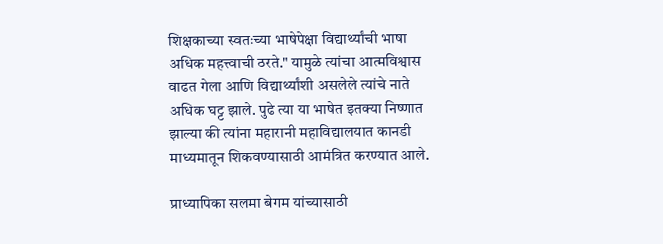शिक्षकाच्या स्वतःच्या भाषेपेक्षा विद्यार्थ्यांची भाषा अधिक महत्त्वाची ठरते." यामुळे त्यांचा आत्मविश्वास वाढत गेला आणि विद्यार्थ्यांशी असलेले त्यांचे नाते अधिक घट्ट झाले. पुढे त्या या भाषेत इतक्या निष्णात झाल्या की त्यांना महारानी महाविद्यालयात कानडी माध्यमातून शिकवण्यासाठी आमंत्रित करण्यात आले.

प्राध्यापिका सलमा बेगम यांच्यासाठी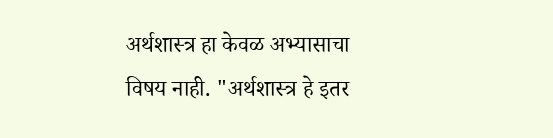अर्थशास्त्र हा केवळ अभ्यासाचा विषय नाही. "अर्थशास्त्र हे इतर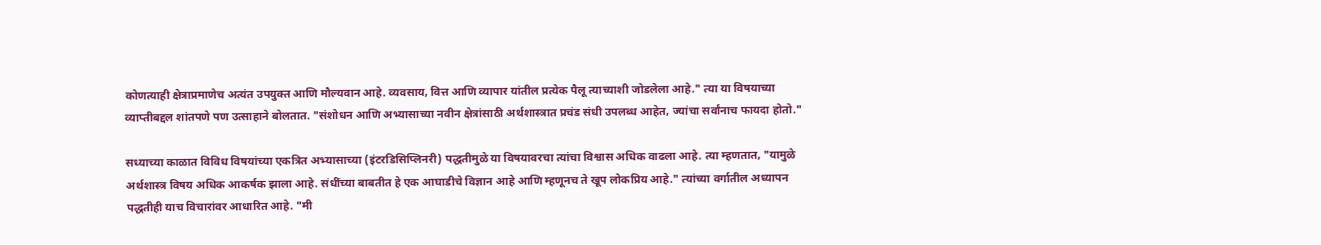कोणत्याही क्षेत्राप्रमाणेच अत्यंत उपयुक्त आणि मौल्यवान आहे. व्यवसाय, वित्त आणि व्यापार यांतील प्रत्येक पैलू त्याच्याशी जोडलेला आहे." त्या या विषयाच्या व्याप्तीबद्दल शांतपणे पण उत्साहाने बोलतात. "संशोधन आणि अभ्यासाच्या नवीन क्षेत्रांसाठी अर्थशास्त्रात प्रचंड संधी उपलब्ध आहेत, ज्यांचा सर्वांनाच फायदा होतो."

सध्याच्या काळात विविध विषयांच्या एकत्रित अभ्यासाच्या (इंटरडिसिप्लिनरी) पद्धतीमुळे या विषयावरचा त्यांचा विश्वास अधिक वाढला आहे. त्या म्हणतात, "यामुळे अर्थशास्त्र विषय अधिक आकर्षक झाला आहे. संधींच्या बाबतीत हे एक आघाडीचे विज्ञान आहे आणि म्हणूनच ते खूप लोकप्रिय आहे." त्यांच्या वर्गातील अध्यापन पद्धतीही याच विचारांवर आधारित आहे. "मी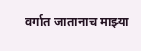वर्गात जातानाच माझ्या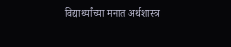विद्यार्थ्यांच्या मनात अर्थशास्त्र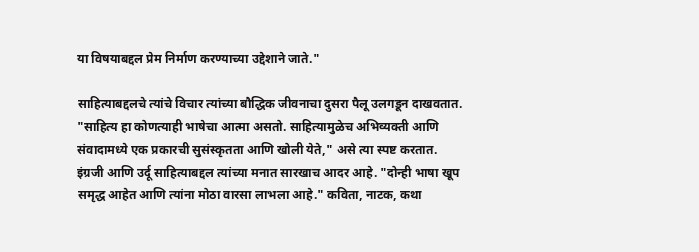या विषयाबद्दल प्रेम निर्माण करण्याच्या उद्देशाने जाते."

साहित्याबद्दलचे त्यांचे विचार त्यांच्या बौद्धिक जीवनाचा दुसरा पैलू उलगडून दाखवतात. "साहित्य हा कोणत्याही भाषेचा आत्मा असतो. साहित्यामुळेच अभिव्यक्ती आणि संवादामध्ये एक प्रकारची सुसंस्कृतता आणि खोली येते," असे त्या स्पष्ट करतात. इंग्रजी आणि उर्दू साहित्याबद्दल त्यांच्या मनात सारखाच आदर आहे. "दोन्ही भाषा खूप समृद्ध आहेत आणि त्यांना मोठा वारसा लाभला आहे." कविता, नाटक, कथा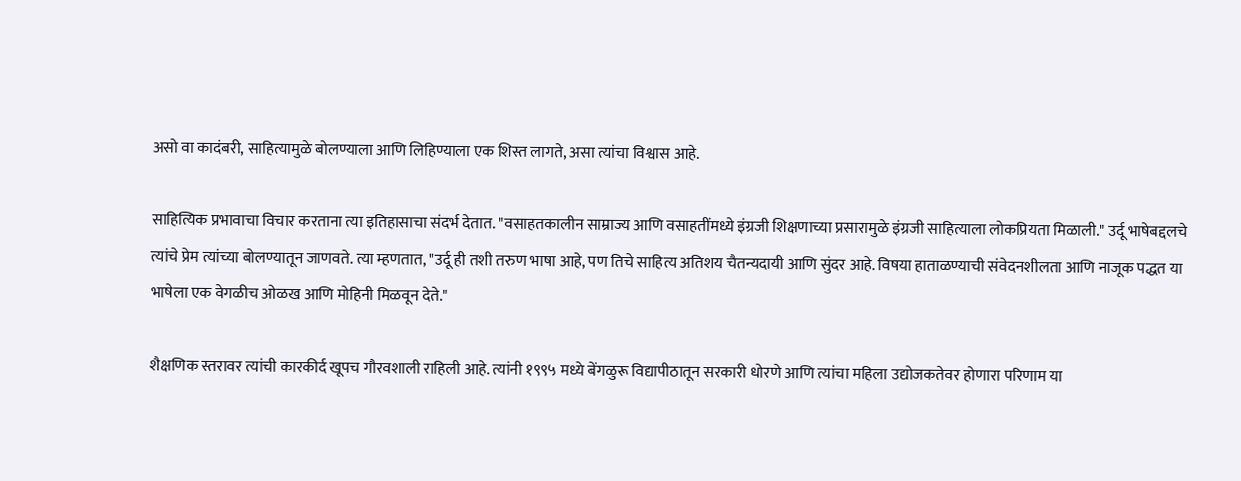असो वा कादंबरी, साहित्यामुळे बोलण्याला आणि लिहिण्याला एक शिस्त लागते, असा त्यांचा विश्वास आहे.

साहित्यिक प्रभावाचा विचार करताना त्या इतिहासाचा संदर्भ देतात. "वसाहतकालीन साम्राज्य आणि वसाहतींमध्ये इंग्रजी शिक्षणाच्या प्रसारामुळे इंग्रजी साहित्याला लोकप्रियता मिळाली." उर्दू भाषेबद्दलचे त्यांचे प्रेम त्यांच्या बोलण्यातून जाणवते. त्या म्हणतात, "उर्दू ही तशी तरुण भाषा आहे, पण तिचे साहित्य अतिशय चैतन्यदायी आणि सुंदर आहे. विषया हाताळण्याची संवेदनशीलता आणि नाजूक पद्धत या भाषेला एक वेगळीच ओळख आणि मोहिनी मिळवून देते."

शैक्षणिक स्तरावर त्यांची कारकीर्द खूपच गौरवशाली राहिली आहे. त्यांनी १९९५ मध्ये बेंगळुरू विद्यापीठातून सरकारी धोरणे आणि त्यांचा महिला उद्योजकतेवर होणारा परिणाम या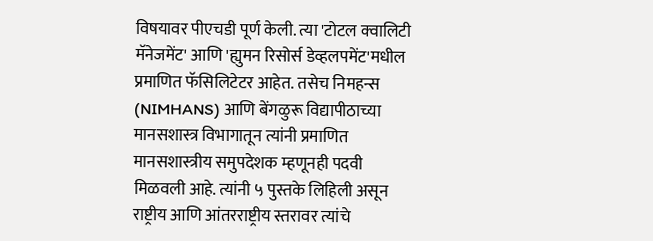विषयावर पीएचडी पूर्ण केली. त्या 'टोटल क्वालिटी मॅनेजमेंट' आणि 'ह्युमन रिसोर्स डेव्हलपमेंट'मधील प्रमाणित फॅसिलिटेटर आहेत. तसेच निमहन्स (NIMHANS) आणि बेंगळुरू विद्यापीठाच्या मानसशास्त्र विभागातून त्यांनी प्रमाणित मानसशास्त्रीय समुपदेशक म्हणूनही पदवी मिळवली आहे. त्यांनी ५ पुस्तके लिहिली असून राष्ट्रीय आणि आंतरराष्ट्रीय स्तरावर त्यांचे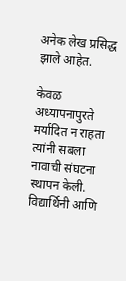अनेक लेख प्रसिद्ध झाले आहेत.

केवळ अध्यापनापुरते मर्यादित न राहता त्यांनी सबला नावाची संघटना स्थापन केली. विद्यार्थिनी आणि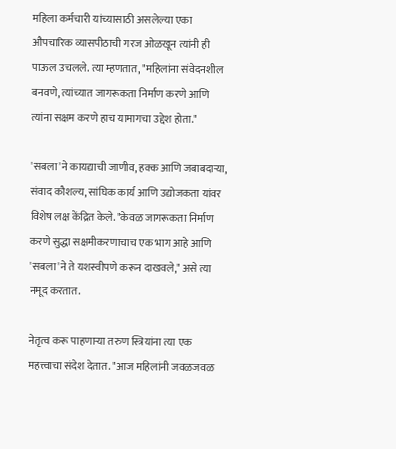महिला कर्मचारी यांच्यासाठी असलेल्या एका औपचारिक व्यासपीठाची गरज ओळखून त्यांनी ही पाऊल उचलले. त्या म्हणतात, "महिलांना संवेदनशील बनवणे, त्यांच्यात जागरूकता निर्माण करणे आणि त्यांना सक्षम करणे हाच यामागचा उद्देश होता."

'सबला'ने कायद्याची जाणीव, हक्क आणि जबाबदाऱ्या, संवाद कौशल्य, सांघिक कार्य आणि उद्योजकता यांवर विशेष लक्ष केंद्रित केले. "केवळ जागरूकता निर्माण करणे सुद्धा सक्षमीकरणाचाच एक भाग आहे आणि 'सबला'ने ते यशस्वीपणे करून दाखवले," असे त्या नमूद करतात.

नेतृत्व करू पाहणाऱ्या तरुण स्त्रियांना त्या एक महत्त्वाचा संदेश देतात. "आज महिलांनी जवळजवळ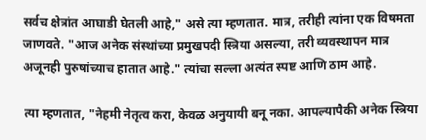सर्वच क्षेत्रांत आघाडी घेतली आहे," असे त्या म्हणतात. मात्र, तरीही त्यांना एक विषमता जाणवते. "आज अनेक संस्थांच्या प्रमुखपदी स्त्रिया असल्या, तरी व्यवस्थापन मात्र अजूनही पुरुषांच्याच हातात आहे." त्यांचा सल्ला अत्यंत स्पष्ट आणि ठाम आहे.

त्या म्हणतात, "नेहमी नेतृत्व करा, केवळ अनुयायी बनू नका. आपल्यापैकी अनेक स्त्रिया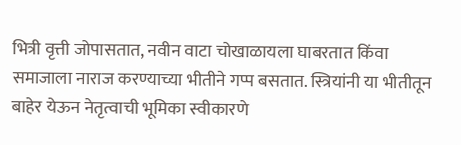भित्री वृत्ती जोपासतात, नवीन वाटा चोखाळायला घाबरतात किंवा समाजाला नाराज करण्याच्या भीतीने गप्प बसतात. स्त्रियांनी या भीतीतून बाहेर येऊन नेतृत्वाची भूमिका स्वीकारणे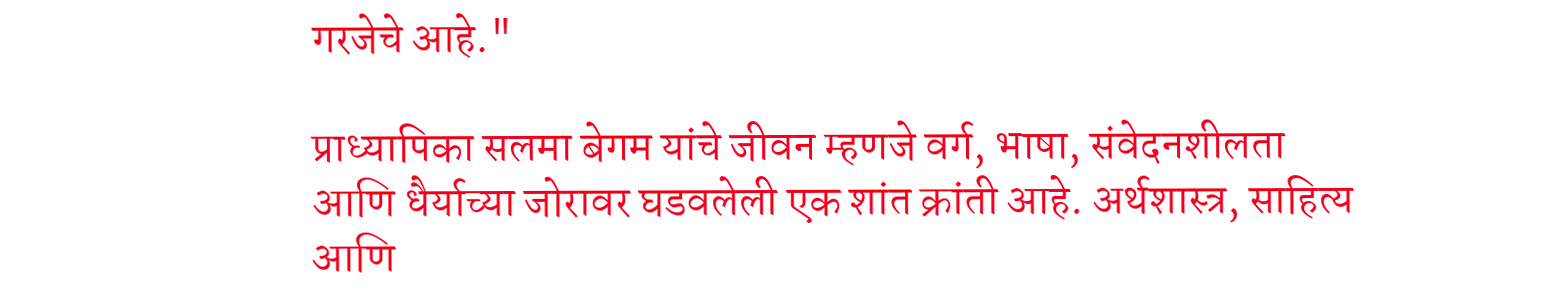गरजेचे आहे."

प्राध्यापिका सलमा बेगम यांचे जीवन म्हणजे वर्ग, भाषा, संवेदनशीलता आणि धैर्याच्या जोरावर घडवलेली एक शांत क्रांती आहे. अर्थशास्त्र, साहित्य आणि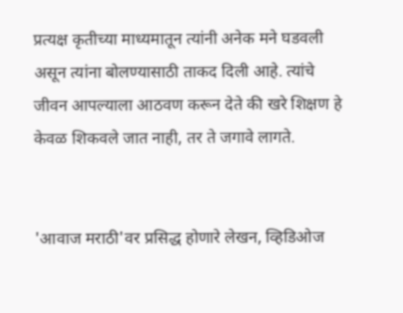प्रत्यक्ष कृतीच्या माध्यमातून त्यांनी अनेक मने घडवली असून त्यांना बोलण्यासाठी ताकद दिली आहे. त्यांचे जीवन आपल्याला आठवण करून देते की खरे शिक्षण हे केवळ शिकवले जात नाही, तर ते जगावे लागते.


'आवाज मराठी'वर प्रसिद्ध होणारे लेखन, व्हिडिओज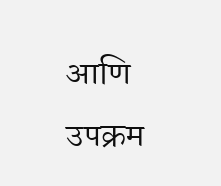आणि उपक्रम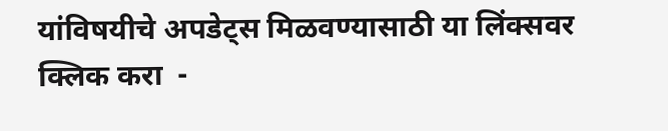यांविषयीचे अपडेट्स मिळवण्यासाठी या लिंक्सवर क्लिक करा  -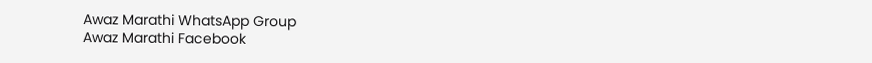Awaz Marathi WhatsApp Group
Awaz Marathi Facebook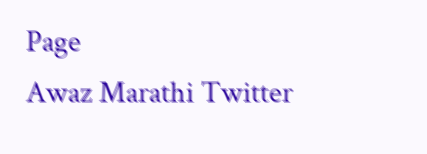Page
Awaz Marathi Twitter